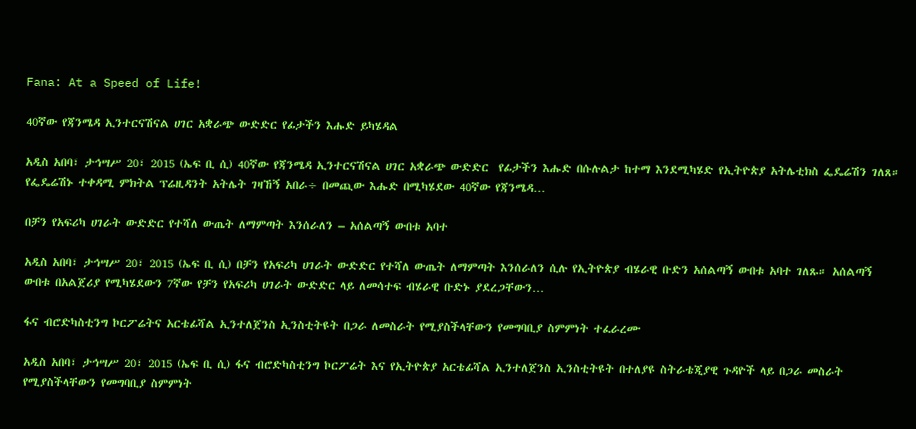Fana: At a Speed of Life!

40ኛው የጃንሜዳ ኢንተርናሽናል ሀገር አቋራጭ ውድድር የፊታችን እሑድ ይካሄዳል

አዲስ አበባ፣ ታኅሣሥ 20፣ 2015 (ኤፍ ቢ ሲ) 40ኛው የጃንሜዳ ኢንተርናሽናል ሀገር አቋራጭ ውድድር  የፊታችን እሑድ በሱሉልታ ከተማ እንደሚካሄድ የኢትዮጵያ አትሌቲክስ ፌዴሬሽን ገለጸ። የፌዴሬሽኑ ተቀዳሚ ምክትል ፕሬዚዳንት አትሌት ገዛኸኝ አበራ÷ በመጪው እሑድ በሚካሄደው 40ኛው የጃንሜዳ…

በቻን የአፍሪካ ሀገራት ውድድር የተሻለ ውጤት ለማምጣት እንሰራለን – አሰልጣኝ ውበቱ አባተ

አዲስ አበባ፣ ታኅሣሥ 20፣ 2015 (ኤፍ ቢ ሲ) በቻን የአፍሪካ ሀገራት ውድድር የተሻለ ውጤት ለማምጣት እንሰራለን ሲሉ የኢትዮጵያ ብሄራዊ ቡድን አሰልጣኝ ውበቱ አባተ ገለጹ። አሰልጣኝ ውበቱ በአልጀሪያ የሚካሄደውን 7ኛው የቻን የአፍሪካ ሀገራት ውድድር ላይ ለመሳተፍ ብሄራዊ ቡድኑ ያደረጋቸውን…

ፋና ብሮድካስቲንግ ኮርፖሬትና አርቴፊሻል ኢንተለጀንስ ኢንስቲትዩት በጋራ ለመስራት የሚያስችላቸውን የመግባቢያ ስምምነት ተፈራረሙ

አዲስ አበባ፣ ታኅሣሥ 20፣ 2015 (ኤፍ ቢ ሲ) ፋና ብሮድካስቲንግ ኮርፖሬት እና የኢትዮጵያ አርቴፊሻል ኢንተለጀንስ ኢንስቲትዩት በተለያዩ ስትራቴጂያዊ ጉዳዮች ላይ በጋራ መስራት የሚያስችላቸውን የመግባቢያ ስምምነት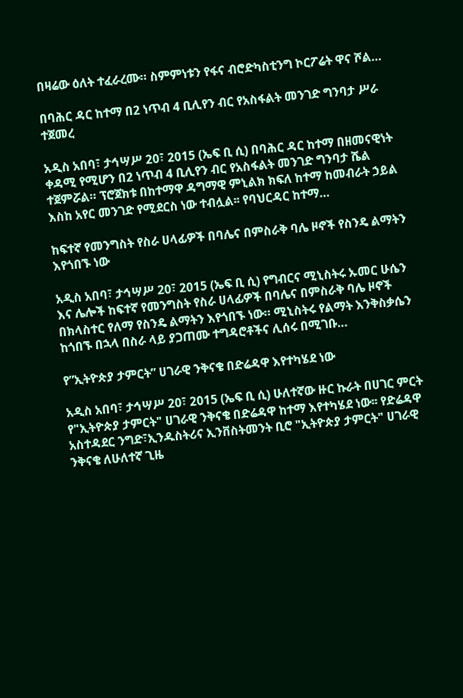በዛሬው ዕለት ተፈራረሙ። ስምምነቱን የፋና ብሮድካስቲንግ ኮርፖሬት ዋና ሾል…

በባሕር ዳር ከተማ በ2 ነጥብ 4 ቢሊየን ብር የአስፋልት መንገድ ግንባታ ሥራ ተጀመረ

አዲስ አበባ፣ ታኅሣሥ 20፣ 2015 (ኤፍ ቢ ሲ) በባሕር ዳር ከተማ በዘመናዊነት ቀዳሚ የሚሆን በ2 ነጥብ 4 ቢሊየን ብር የአስፋልት መንገድ ግንባታ ሼል ተጀምሯል። ፕሮጀክቱ በከተማዋ ዳግማዊ ምኒልክ ክፍለ ከተማ ከመብራት ኃይል እስከ አየር መንገድ የሚደርስ ነው ተብሏል፡፡ የባህርዳር ከተማ…

ከፍተኛ የመንግስት የስራ ሀላፊዎች በባሌና በምስራቅ ባሌ ዞኖች የስንዴ ልማትን እየጎበኙ ነው

አዲስ አበባ፣ ታኅሣሥ 20፣ 2015 (ኤፍ ቢ ሲ) የግብርና ሚኒስትሩ ኡመር ሁሴን እና ሌሎች ከፍተኛ የመንግስት የስራ ሀላፊዎች በባሌና በምስራቅ ባሌ ዞኖች በክላስተር የለማ የስንዴ ልማትን እየጎበኙ ነው። ሚኒስትሩ የልማት እንቅስቃሴን ከጎበኙ በኋላ በስራ ላይ ያጋጠሙ ተግዳሮቶችና ሊሰሩ በሚገቡ…

የ”ኢትዮጵያ ታምርት” ሀገራዊ ንቅናቄ በድሬዳዋ እየተካሄደ ነው

አዲስ አበባ፣ ታኅሣሥ 20፣ 2015 (ኤፍ ቢ ሲ) ሁለተኛው ዙር ኩራት በሀገር ምርት የ"ኢትዮጵያ ታምርት" ሀገራዊ ንቅናቄ በድሬዳዋ ከተማ እየተካሄደ ነው፡፡ የድሬዳዋ አስተዳደር ንግድ፣ኢንዱስትሪና ኢንቨስትመንት ቢሮ "ኢትዮጵያ ታምርት" ሀገራዊ ንቅናቄ ለሁለተኛ ጊዜ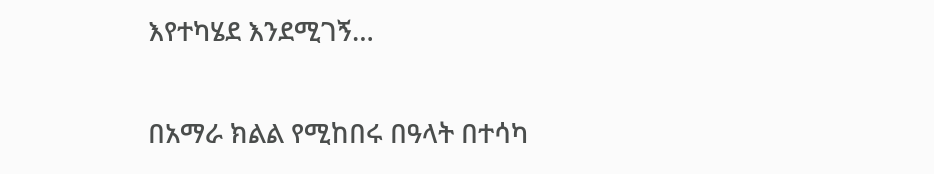እየተካሄደ እንደሚገኝ…

በአማራ ክልል የሚከበሩ በዓላት በተሳካ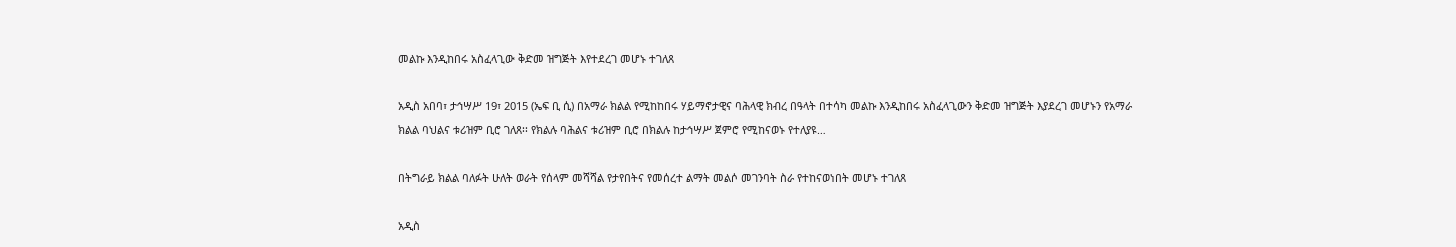መልኩ እንዲከበሩ አስፈላጊው ቅድመ ዝግጅት እየተደረገ መሆኑ ተገለጸ

አዲስ አበባ፣ ታኅሣሥ 19፣ 2015 (ኤፍ ቢ ሲ) በአማራ ክልል የሚከከበሩ ሃይማኖታዊና ባሕላዊ ክብረ በዓላት በተሳካ መልኩ እንዲከበሩ አስፈላጊውን ቅድመ ዝግጅት እያደረገ መሆኑን የአማራ ክልል ባህልና ቱሪዝም ቢሮ ገለጸ፡፡ የክልሉ ባሕልና ቱሪዝም ቢሮ በክልሉ ከታኅሣሥ ጀምሮ የሚከናወኑ የተለያዩ…

በትግራይ ክልል ባለፉት ሁለት ወራት የሰላም መሻሻል የታየበትና የመሰረተ ልማት መልሶ መገንባት ስራ የተከናወነበት መሆኑ ተገለጸ

አዲስ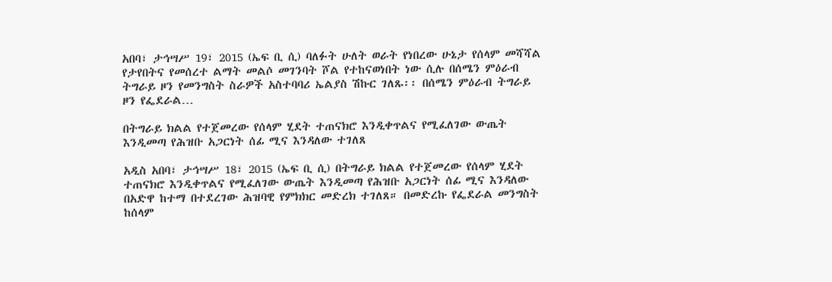አበባ፣ ታኅሣሥ 19፣ 2015 (ኤፍ ቢ ሲ) ባለፉት ሁለት ወራት የነበረው ሁኔታ የሰላም መሻሻል የታየበትና የመሰረተ ልማት መልሶ መገንባት ሾል የተከናወነበት ነው ሲሉ በሰሜን ምዕራብ ትግራይ ዞን የመንግስት ስራዎች አስተባባሪ ኤልያስ ሽኩር ገለጹ፡፡ በሰሜን ምዕራብ ትግራይ ዞን የፌደራል…

በትግራይ ክልል የተጀመረው የሰላም ሂደት ተጠናክሮ እንዲቀጥልና የሚፈለገው ውጤት እንዲመጣ የሕዝቡ አጋርነት ሰፊ ሚና እንዳለው ተገለጸ

አዲስ አበባ፣ ታኅሣሥ 18፣ 2015 (ኤፍ ቢ ሲ) በትግራይ ክልል የተጀመረው የሰላም ሂደት ተጠናክሮ እንዲቀጥልና የሚፈለገው ውጤት እንዲመጣ የሕዝቡ አጋርነት ሰፊ ሚና እንዳለው በአድዋ ከተማ በተደረገው ሕዝባዊ የምክክር መድረክ ተገለጸ። በመድረኩ የፌደራል መንግስት ከሰላም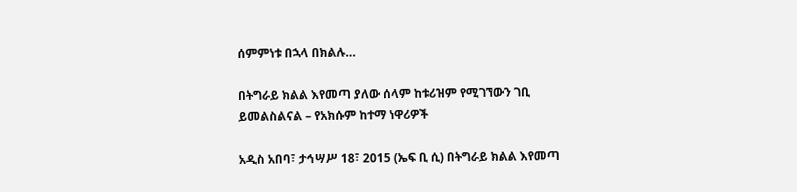ሰምምነቱ በኋላ በክልሉ…

በትግራይ ክልል እየመጣ ያለው ሰላም ከቱሪዝም የሚገኘውን ገቢ ይመልስልናል – የአክሱም ከተማ ነዋሪዎች

አዲስ አበባ፣ ታኅሣሥ 18፣ 2015 (ኤፍ ቢ ሲ) በትግራይ ክልል እየመጣ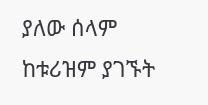ያለው ሰላም ከቱሪዝም ያገኙት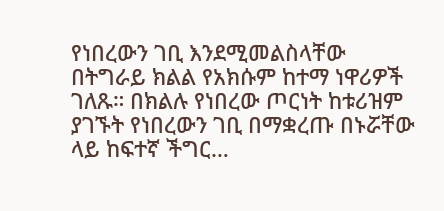የነበረውን ገቢ እንደሚመልስላቸው በትግራይ ክልል የአክሱም ከተማ ነዋሪዎች ገለጹ። በክልሉ የነበረው ጦርነት ከቱሪዝም ያገኙት የነበረውን ገቢ በማቋረጡ በኑሯቸው ላይ ከፍተኛ ችግር…